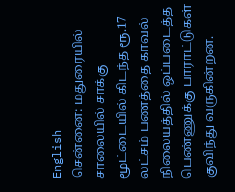English
சென்னை: மதுரையில் சாலையில் சாக்கு மூட்டையில் கிடந்த ரூ.17 லட்சம் பணத்தை காவல் நிலையத்தில் ஒப்படைத்த பெண்ணுக்கு பாராட்டுகள் குவிந்து வருகின்றன.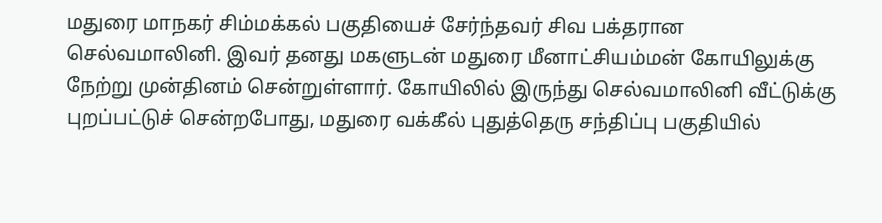மதுரை மாநகர் சிம்மக்கல் பகுதியைச் சேர்ந்தவர் சிவ பக்தரான செல்வமாலினி. இவர் தனது மகளுடன் மதுரை மீனாட்சியம்மன் கோயிலுக்கு நேற்று முன்தினம் சென்றுள்ளார். கோயிலில் இருந்து செல்வமாலினி வீட்டுக்கு புறப்பட்டுச் சென்றபோது, மதுரை வக்கீல் புதுத்தெரு சந்திப்பு பகுதியில்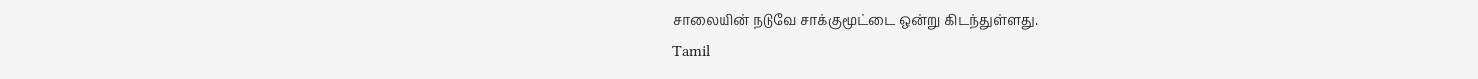சாலையின் நடுவே சாக்குமூட்டை ஒன்று கிடந்துள்ளது.
Tamil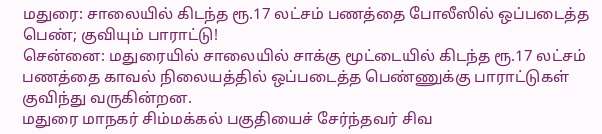மதுரை: சாலையில் கிடந்த ரூ.17 லட்சம் பணத்தை போலீஸில் ஒப்படைத்த பெண்; குவியும் பாராட்டு!
சென்னை: மதுரையில் சாலையில் சாக்கு மூட்டையில் கிடந்த ரூ.17 லட்சம் பணத்தை காவல் நிலையத்தில் ஒப்படைத்த பெண்ணுக்கு பாராட்டுகள் குவிந்து வருகின்றன.
மதுரை மாநகர் சிம்மக்கல் பகுதியைச் சேர்ந்தவர் சிவ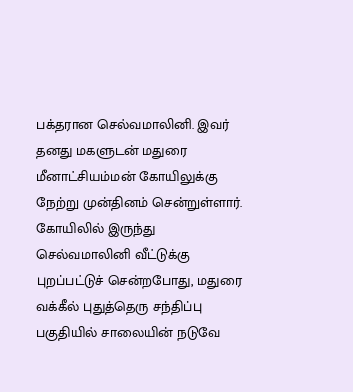பக்தரான செல்வமாலினி. இவர் தனது மகளுடன் மதுரை மீனாட்சியம்மன் கோயிலுக்கு நேற்று முன்தினம் சென்றுள்ளார். கோயிலில் இருந்து செல்வமாலினி வீட்டுக்கு புறப்பட்டுச் சென்றபோது, மதுரை வக்கீல் புதுத்தெரு சந்திப்பு பகுதியில் சாலையின் நடுவே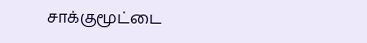சாக்குமூட்டை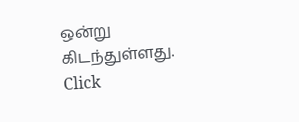ஒன்று கிடந்துள்ளது.
Click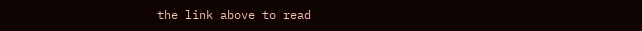the link above to read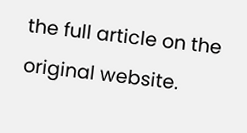the full article on the original website.